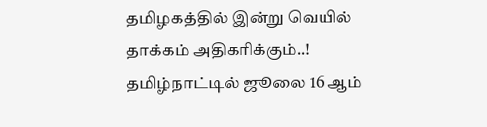தமிழகத்தில் இன்று வெயில் தாக்கம் அதிகரிக்கும்..!
தமிழ்நாட்டில் ஜூலை 16 ஆம்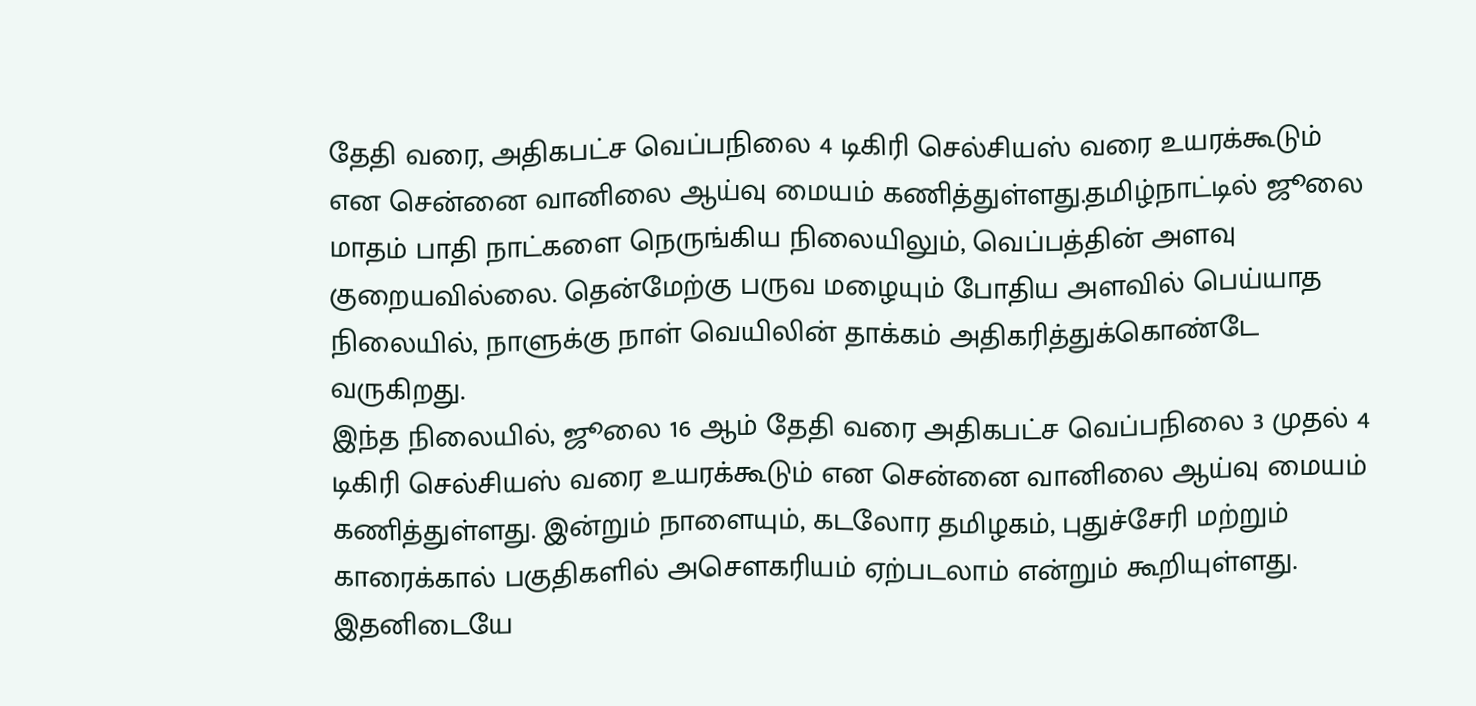தேதி வரை, அதிகபட்ச வெப்பநிலை 4 டிகிரி செல்சியஸ் வரை உயரக்கூடும் என சென்னை வானிலை ஆய்வு மையம் கணித்துள்ளது.தமிழ்நாட்டில் ஜூலை மாதம் பாதி நாட்களை நெருங்கிய நிலையிலும், வெப்பத்தின் அளவு குறையவில்லை. தென்மேற்கு பருவ மழையும் போதிய அளவில் பெய்யாத நிலையில், நாளுக்கு நாள் வெயிலின் தாக்கம் அதிகரித்துக்கொண்டே வருகிறது.
இந்த நிலையில், ஜூலை 16 ஆம் தேதி வரை அதிகபட்ச வெப்பநிலை 3 முதல் 4 டிகிரி செல்சியஸ் வரை உயரக்கூடும் என சென்னை வானிலை ஆய்வு மையம் கணித்துள்ளது. இன்றும் நாளையும், கடலோர தமிழகம், புதுச்சேரி மற்றும் காரைக்கால் பகுதிகளில் அசௌகரியம் ஏற்படலாம் என்றும் கூறியுள்ளது. இதனிடையே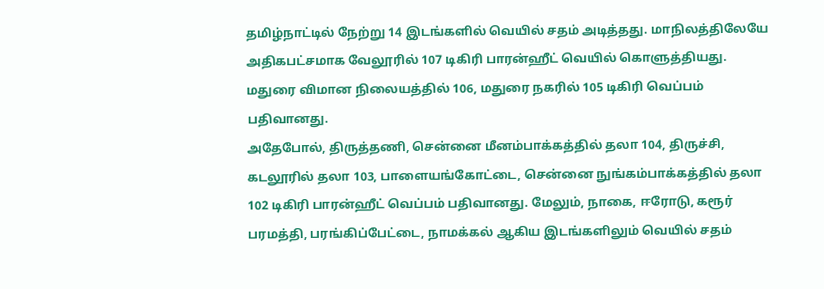தமிழ்நாட்டில் நேற்று 14 இடங்களில் வெயில் சதம் அடித்தது. மாநிலத்திலேயே அதிகபட்சமாக வேலூரில் 107 டிகிரி பாரன்ஹீட் வெயில் கொளுத்தியது. மதுரை விமான நிலையத்தில் 106, மதுரை நகரில் 105 டிகிரி வெப்பம் பதிவானது.
அதேபோல், திருத்தணி, சென்னை மீனம்பாக்கத்தில் தலா 104, திருச்சி, கடலூரில் தலா 103, பாளையங்கோட்டை, சென்னை நுங்கம்பாக்கத்தில் தலா 102 டிகிரி பாரன்ஹீட் வெப்பம் பதிவானது. மேலும், நாகை, ஈரோடு, கரூர் பரமத்தி, பரங்கிப்பேட்டை, நாமக்கல் ஆகிய இடங்களிலும் வெயில் சதம்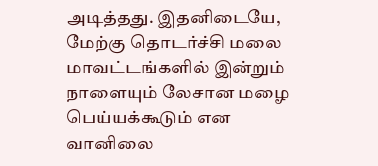அடித்தது. இதனிடையே, மேற்கு தொடர்ச்சி மலை மாவட்டங்களில் இன்றும் நாளையும் லேசான மழை பெய்யக்கூடும் என வானிலை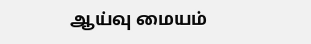ஆய்வு மையம்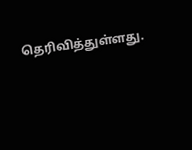தெரிவித்துள்ளது.